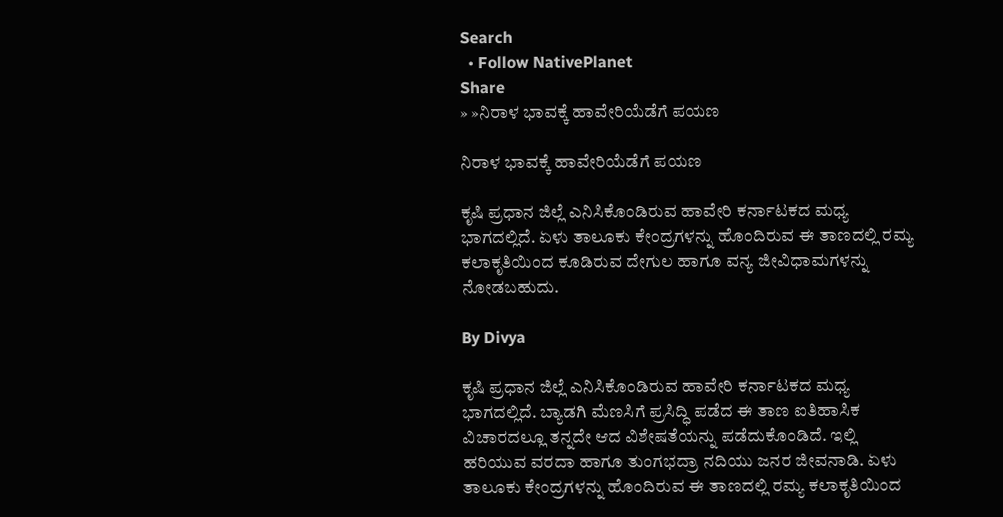Search
  • Follow NativePlanet
Share
» »ನಿರಾಳ ಭಾವಕ್ಕೆ ಹಾವೇರಿಯೆಡೆಗೆ ಪಯಣ

ನಿರಾಳ ಭಾವಕ್ಕೆ ಹಾವೇರಿಯೆಡೆಗೆ ಪಯಣ

ಕೃಷಿ ಪ್ರಧಾನ ಜಿಲ್ಲೆ ಎನಿಸಿಕೊಂಡಿರುವ ಹಾವೇರಿ ಕರ್ನಾಟಕದ ಮಧ್ಯ ಭಾಗದಲ್ಲಿದೆ. ಏಳು ತಾಲೂಕು ಕೇಂದ್ರಗಳನ್ನು ಹೊಂದಿರುವ ಈ ತಾಣದಲ್ಲಿ ರಮ್ಯ ಕಲಾಕೃತಿಯಿಂದ ಕೂಡಿರುವ ದೇಗುಲ ಹಾಗೂ ವನ್ಯ ಜೀವಿಧಾಮಗಳನ್ನು ನೋಡಬಹುದು.

By Divya

ಕೃಷಿ ಪ್ರಧಾನ ಜಿಲ್ಲೆ ಎನಿಸಿಕೊಂಡಿರುವ ಹಾವೇರಿ ಕರ್ನಾಟಕದ ಮಧ್ಯ ಭಾಗದಲ್ಲಿದೆ. ಬ್ಯಾಡಗಿ ಮೆಣಸಿಗೆ ಪ್ರಸಿದ್ಧಿ ಪಡೆದ ಈ ತಾಣ ಐತಿಹಾಸಿಕ ವಿಚಾರದಲ್ಲೂ ತನ್ನದೇ ಆದ ವಿಶೇಷತೆಯನ್ನು ಪಡೆದುಕೊಂಡಿದೆ. ಇಲ್ಲಿ ಹರಿಯುವ ವರದಾ ಹಾಗೂ ತುಂಗಭದ್ರಾ ನದಿಯು ಜನರ ಜೀವನಾಡಿ. ಏಳು ತಾಲೂಕು ಕೇಂದ್ರಗಳನ್ನು ಹೊಂದಿರುವ ಈ ತಾಣದಲ್ಲಿ ರಮ್ಯ ಕಲಾಕೃತಿಯಿಂದ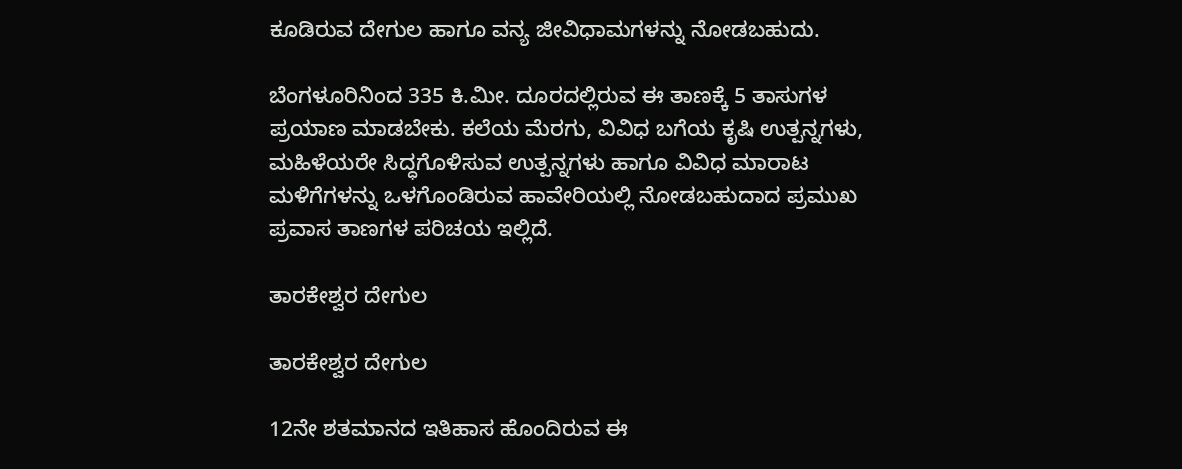ಕೂಡಿರುವ ದೇಗುಲ ಹಾಗೂ ವನ್ಯ ಜೀವಿಧಾಮಗಳನ್ನು ನೋಡಬಹುದು.

ಬೆಂಗಳೂರಿನಿಂದ 335 ಕಿ.ಮೀ. ದೂರದಲ್ಲಿರುವ ಈ ತಾಣಕ್ಕೆ 5 ತಾಸುಗಳ ಪ್ರಯಾಣ ಮಾಡಬೇಕು. ಕಲೆಯ ಮೆರಗು, ವಿವಿಧ ಬಗೆಯ ಕೃಷಿ ಉತ್ಪನ್ನಗಳು, ಮಹಿಳೆಯರೇ ಸಿದ್ಧಗೊಳಿಸುವ ಉತ್ಪನ್ನಗಳು ಹಾಗೂ ವಿವಿಧ ಮಾರಾಟ ಮಳಿಗೆಗಳನ್ನು ಒಳಗೊಂಡಿರುವ ಹಾವೇರಿಯಲ್ಲಿ ನೋಡಬಹುದಾದ ಪ್ರಮುಖ ಪ್ರವಾಸ ತಾಣಗಳ ಪರಿಚಯ ಇಲ್ಲಿದೆ.

ತಾರಕೇಶ್ವರ ದೇಗುಲ

ತಾರಕೇಶ್ವರ ದೇಗುಲ

12ನೇ ಶತಮಾನದ ಇತಿಹಾಸ ಹೊಂದಿರುವ ಈ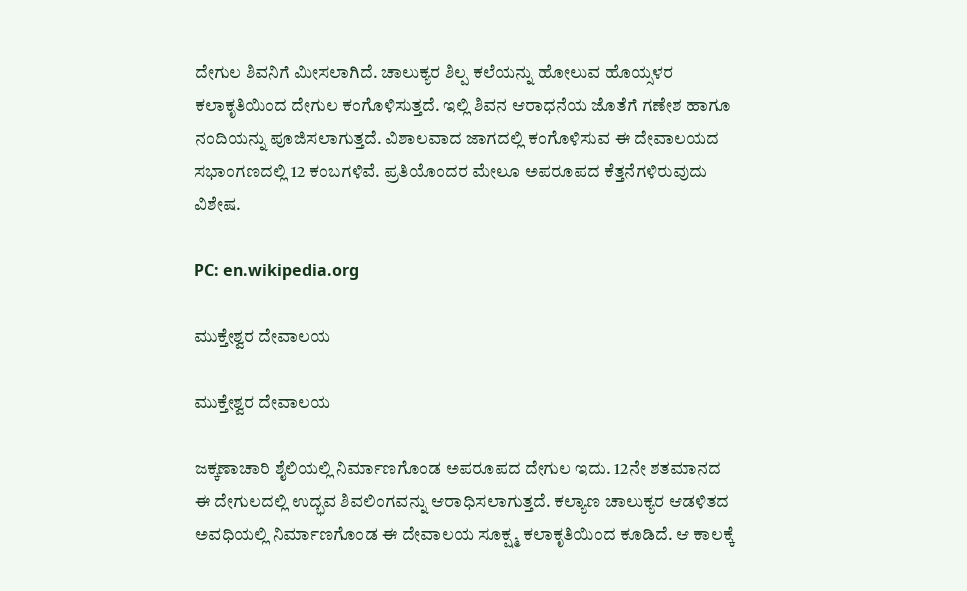ದೇಗುಲ ಶಿವನಿಗೆ ಮೀಸಲಾಗಿದೆ. ಚಾಲುಕ್ಯರ ಶಿಲ್ಪ ಕಲೆಯನ್ನು ಹೋಲುವ ಹೊಯ್ಸಳರ ಕಲಾಕೃತಿಯಿಂದ ದೇಗುಲ ಕಂಗೊಳಿಸುತ್ತದೆ. ಇಲ್ಲಿ ಶಿವನ ಆರಾಧನೆಯ ಜೊತೆಗೆ ಗಣೇಶ ಹಾಗೂ ನಂದಿಯನ್ನು ಪೂಜಿಸಲಾಗುತ್ತದೆ. ವಿಶಾಲವಾದ ಜಾಗದಲ್ಲಿ ಕಂಗೊಳಿಸುವ ಈ ದೇವಾಲಯದ ಸಭಾಂಗಣದಲ್ಲಿ 12 ಕಂಬಗಳಿವೆ. ಪ್ರತಿಯೊಂದರ ಮೇಲೂ ಅಪರೂಪದ ಕೆತ್ತನೆಗಳಿರುವುದು ವಿಶೇಷ.

PC: en.wikipedia.org

ಮುಕ್ತೇಶ್ವರ ದೇವಾಲಯ

ಮುಕ್ತೇಶ್ವರ ದೇವಾಲಯ

ಜಕ್ಕಣಾಚಾರಿ ಶೈಲಿಯಲ್ಲಿ ನಿರ್ಮಾಣಗೊಂಡ ಅಪರೂಪದ ದೇಗುಲ ಇದು. 12ನೇ ಶತಮಾನದ ಈ ದೇಗುಲದಲ್ಲಿ ಉದ್ಭವ ಶಿವಲಿಂಗವನ್ನು ಆರಾಧಿಸಲಾಗುತ್ತದೆ. ಕಲ್ಯಾಣ ಚಾಲುಕ್ಯರ ಆಡಳಿತದ ಅವಧಿಯಲ್ಲಿ ನಿರ್ಮಾಣಗೊಂಡ ಈ ದೇವಾಲಯ ಸೂಕ್ಷ್ಮ ಕಲಾಕೃತಿಯಿಂದ ಕೂಡಿದೆ. ಆ ಕಾಲಕ್ಕೆ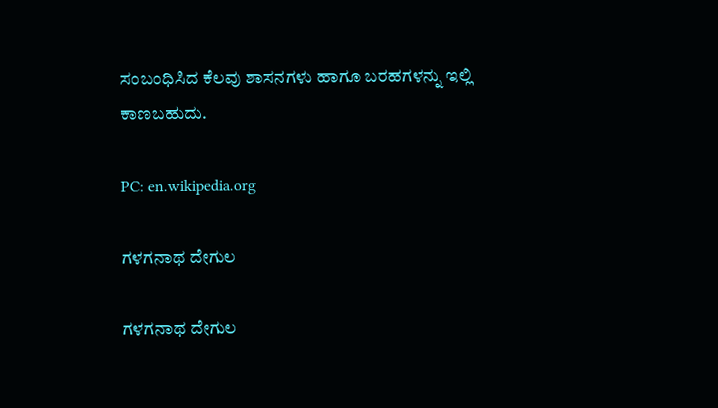ಸಂಬಂಧಿಸಿದ ಕೆಲವು ಶಾಸನಗಳು ಹಾಗೂ ಬರಹಗಳನ್ನು ಇಲ್ಲಿ ಕಾಣಬಹುದು.

PC: en.wikipedia.org

ಗಳಗನಾಥ ದೇಗುಲ

ಗಳಗನಾಥ ದೇಗುಲ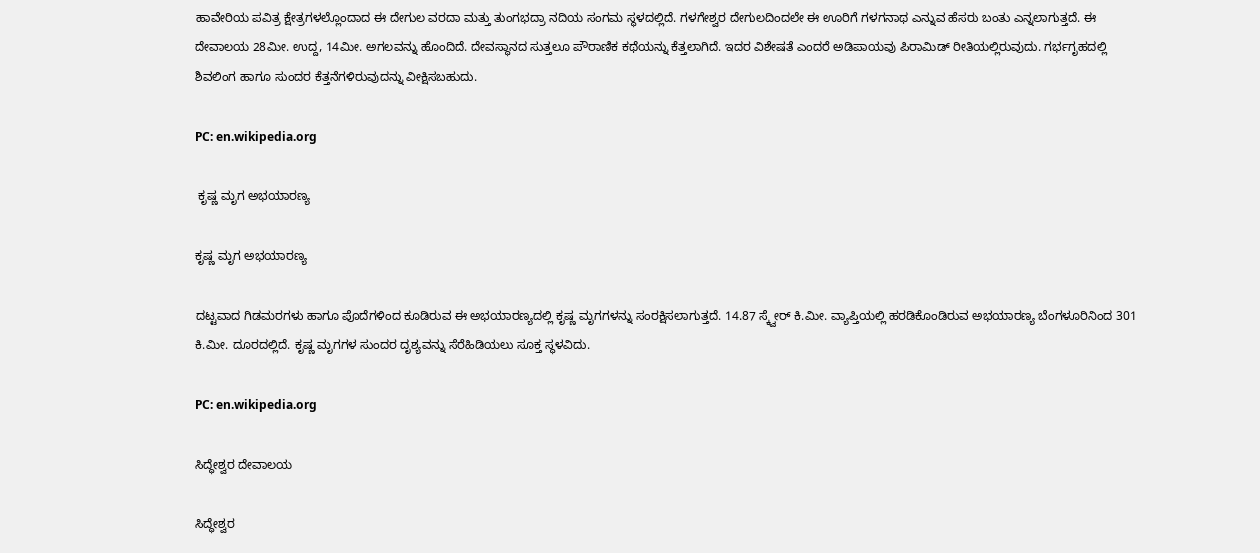ಹಾವೇರಿಯ ಪವಿತ್ರ ಕ್ಷೇತ್ರಗಳಲ್ಲೊಂದಾದ ಈ ದೇಗುಲ ವರದಾ ಮತ್ತು ತುಂಗಭದ್ರಾ ನದಿಯ ಸಂಗಮ ಸ್ಥಳದಲ್ಲಿದೆ. ಗಳಗೇಶ್ವರ ದೇಗುಲದಿಂದಲೇ ಈ ಊರಿಗೆ ಗಳಗನಾಥ ಎನ್ನುವ ಹೆಸರು ಬಂತು ಎನ್ನಲಾಗುತ್ತದೆ. ಈ ದೇವಾಲಯ 28ಮೀ. ಉದ್ದ, 14ಮೀ. ಅಗಲವನ್ನು ಹೊಂದಿದೆ. ದೇವಸ್ಥಾನದ ಸುತ್ತಲೂ ಪೌರಾಣಿಕ ಕಥೆಯನ್ನು ಕೆತ್ತಲಾಗಿದೆ. ಇದರ ವಿಶೇಷತೆ ಎಂದರೆ ಅಡಿಪಾಯವು ಪಿರಾಮಿಡ್ ರೀತಿಯಲ್ಲಿರುವುದು. ಗರ್ಭಗೃಹದಲ್ಲಿ ಶಿವಲಿಂಗ ಹಾಗೂ ಸುಂದರ ಕೆತ್ತನೆಗಳಿರುವುದನ್ನು ವೀಕ್ಷಿಸಬಹುದು.

PC: en.wikipedia.org

 ಕೃಷ್ಣ ಮೃಗ ಅಭಯಾರಣ್ಯ

ಕೃಷ್ಣ ಮೃಗ ಅಭಯಾರಣ್ಯ

ದಟ್ಟವಾದ ಗಿಡಮರಗಳು ಹಾಗೂ ಪೊದೆಗಳಿಂದ ಕೂಡಿರುವ ಈ ಅಭಯಾರಣ್ಯದಲ್ಲಿ ಕೃಷ್ಣ ಮೃಗಗಳನ್ನು ಸಂರಕ್ಷಿಸಲಾಗುತ್ತದೆ. 14.87 ಸ್ಕ್ವೇರ್ ಕಿ.ಮೀ. ವ್ಯಾಪ್ತಿಯಲ್ಲಿ ಹರಡಿಕೊಂಡಿರುವ ಅಭಯಾರಣ್ಯ ಬೆಂಗಳೂರಿನಿಂದ 301 ಕಿ.ಮೀ. ದೂರದಲ್ಲಿದೆ. ಕೃಷ್ಣ ಮೃಗಗಳ ಸುಂದರ ದೃಶ್ಯವನ್ನು ಸೆರೆಹಿಡಿಯಲು ಸೂಕ್ತ ಸ್ಥಳವಿದು.

PC: en.wikipedia.org

ಸಿದ್ಧೇಶ್ವರ ದೇವಾಲಯ

ಸಿದ್ಧೇಶ್ವರ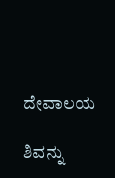ದೇವಾಲಯ

ಶಿವನ್ನು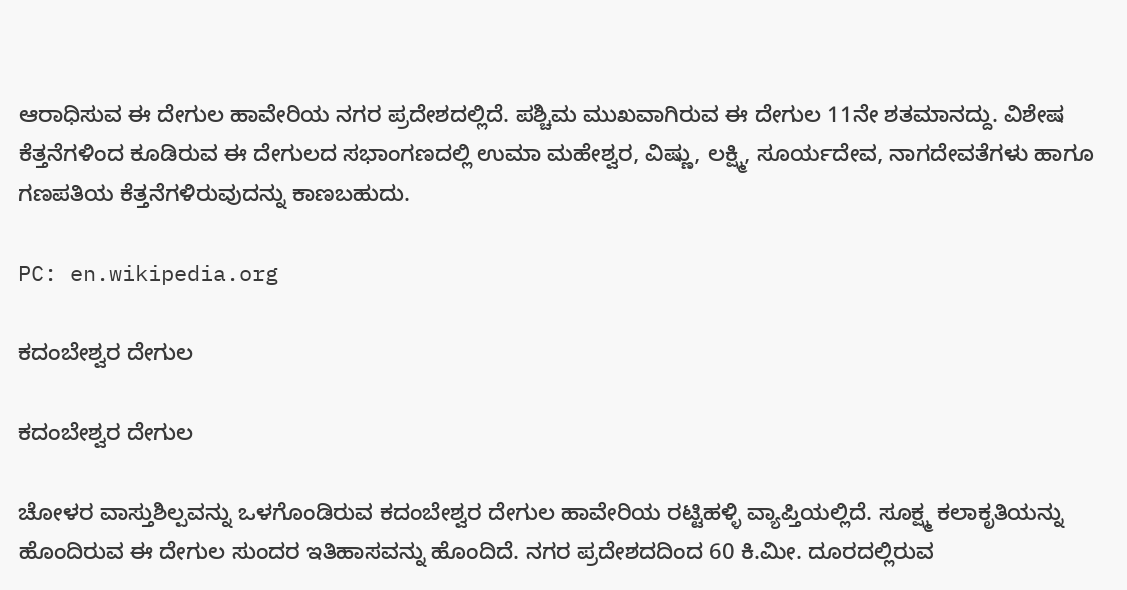ಆರಾಧಿಸುವ ಈ ದೇಗುಲ ಹಾವೇರಿಯ ನಗರ ಪ್ರದೇಶದಲ್ಲಿದೆ. ಪಶ್ಚಿಮ ಮುಖವಾಗಿರುವ ಈ ದೇಗುಲ 11ನೇ ಶತಮಾನದ್ದು. ವಿಶೇಷ ಕೆತ್ತನೆಗಳಿಂದ ಕೂಡಿರುವ ಈ ದೇಗುಲದ ಸಭಾಂಗಣದಲ್ಲಿ ಉಮಾ ಮಹೇಶ್ವರ, ವಿಷ್ಣು, ಲಕ್ಷ್ಮಿ, ಸೂರ್ಯದೇವ, ನಾಗದೇವತೆಗಳು ಹಾಗೂ ಗಣಪತಿಯ ಕೆತ್ತನೆಗಳಿರುವುದನ್ನು ಕಾಣಬಹುದು.

PC: en.wikipedia.org

ಕದಂಬೇಶ್ವರ ದೇಗುಲ

ಕದಂಬೇಶ್ವರ ದೇಗುಲ

ಚೋಳರ ವಾಸ್ತುಶಿಲ್ಪವನ್ನು ಒಳಗೊಂಡಿರುವ ಕದಂಬೇಶ್ವರ ದೇಗುಲ ಹಾವೇರಿಯ ರಟ್ಟಿಹಳ್ಳಿ ವ್ಯಾಪ್ತಿಯಲ್ಲಿದೆ. ಸೂಕ್ಷ್ಮ ಕಲಾಕೃತಿಯನ್ನು ಹೊಂದಿರುವ ಈ ದೇಗುಲ ಸುಂದರ ಇತಿಹಾಸವನ್ನು ಹೊಂದಿದೆ. ನಗರ ಪ್ರದೇಶದದಿಂದ 60 ಕಿ.ಮೀ. ದೂರದಲ್ಲಿರುವ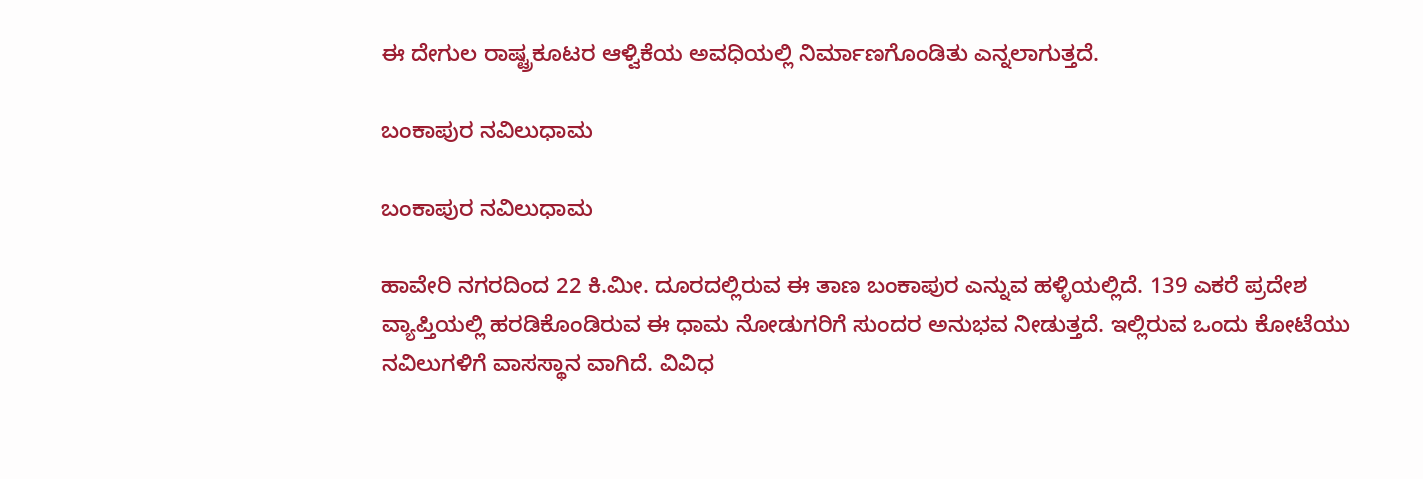ಈ ದೇಗುಲ ರಾಷ್ಟ್ರಕೂಟರ ಆಳ್ವಿಕೆಯ ಅವಧಿಯಲ್ಲಿ ನಿರ್ಮಾಣಗೊಂಡಿತು ಎನ್ನಲಾಗುತ್ತದೆ.

ಬಂಕಾಪುರ ನವಿಲುಧಾಮ

ಬಂಕಾಪುರ ನವಿಲುಧಾಮ

ಹಾವೇರಿ ನಗರದಿಂದ 22 ಕಿ.ಮೀ. ದೂರದಲ್ಲಿರುವ ಈ ತಾಣ ಬಂಕಾಪುರ ಎನ್ನುವ ಹಳ್ಳಿಯಲ್ಲಿದೆ. 139 ಎಕರೆ ಪ್ರದೇಶ ವ್ಯಾಪ್ತಿಯಲ್ಲಿ ಹರಡಿಕೊಂಡಿರುವ ಈ ಧಾಮ ನೋಡುಗರಿಗೆ ಸುಂದರ ಅನುಭವ ನೀಡುತ್ತದೆ. ಇಲ್ಲಿರುವ ಒಂದು ಕೋಟೆಯು ನವಿಲುಗಳಿಗೆ ವಾಸಸ್ಥಾನ ವಾಗಿದೆ. ವಿವಿಧ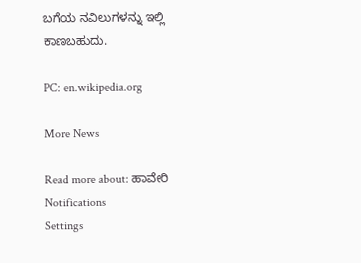ಬಗೆಯ ನವಿಲುಗಳನ್ನು ಇಲ್ಲಿ ಕಾಣಬಹುದು.

PC: en.wikipedia.org

More News

Read more about: ಹಾವೇರಿ
Notifications
Settings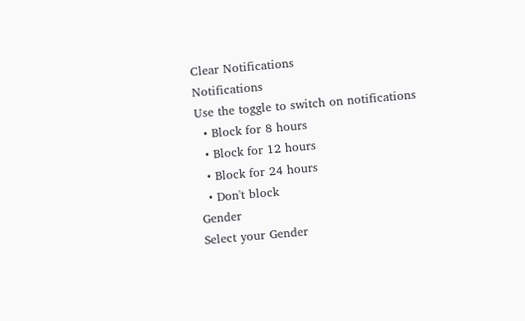Clear Notifications
Notifications
Use the toggle to switch on notifications
  • Block for 8 hours
  • Block for 12 hours
  • Block for 24 hours
  • Don't block
Gender
Select your Gender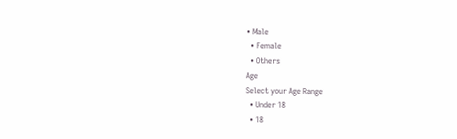• Male
  • Female
  • Others
Age
Select your Age Range
  • Under 18
  • 18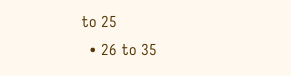to 25
  • 26 to 35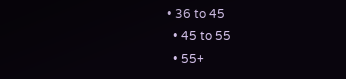• 36 to 45
  • 45 to 55
  • 55+